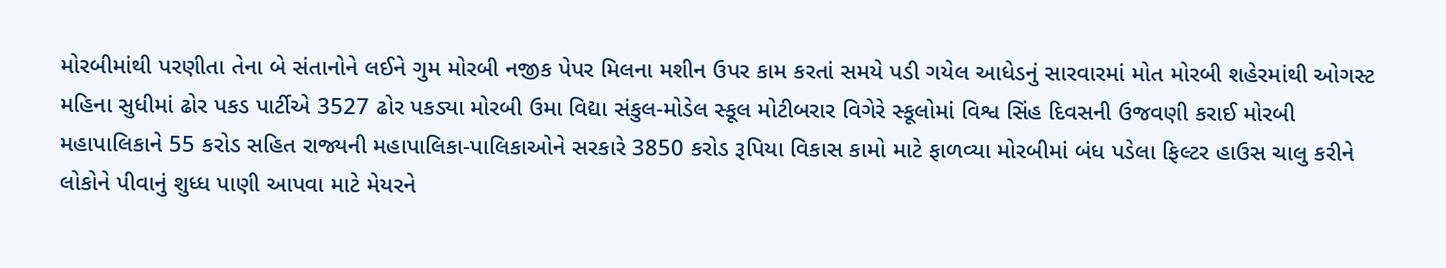મોરબીમાંથી પરણીતા તેના બે સંતાનોને લઈને ગુમ મોરબી નજીક પેપર મિલના મશીન ઉપર કામ કરતાં સમયે પડી ગયેલ આધેડનું સારવારમાં મોત મોરબી શહેરમાંથી ઓગસ્ટ મહિના સુધીમાં ઢોર પકડ પાર્ટીએ 3527 ઢોર પકડ્યા મોરબી ઉમા વિદ્યા સંકુલ-મોડેલ સ્કૂલ મોટીબરાર વિગેરે સ્કૂલોમાં વિશ્વ સિંહ દિવસની ઉજવણી કરાઈ મોરબી મહાપાલિકાને 55 કરોડ સહિત રાજ્યની મહાપાલિકા-પાલિકાઓને સરકારે 3850 કરોડ રૂપિયા વિકાસ કામો માટે ફાળવ્યા મોરબીમાં બંધ પડેલા ફિલ્ટર હાઉસ ચાલુ કરીને લોકોને પીવાનું શુધ્ધ પાણી આપવા માટે મેયરને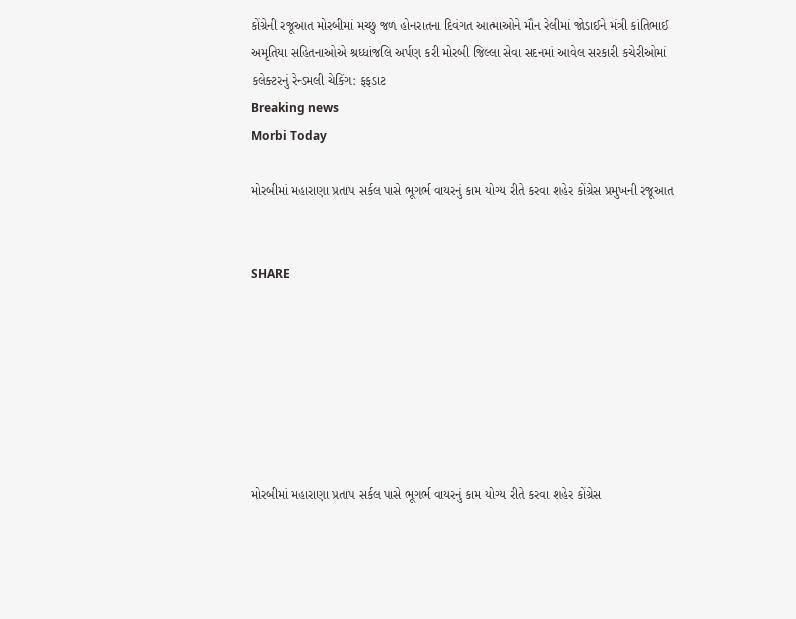કોંગ્રેની રજૂઆત મોરબીમાં મચ્છુ જળ હોનરાતના દિવંગત આત્માઓને મૌન રેલીમાં જોડાઈને મંત્રી કાંતિભાઈ અમૃતિયા સહિતનાઓએ શ્રધ્ધાંજલિ અર્પણ કરી મોરબી જિલ્લા સેવા સદનમાં આવેલ સરકારી કચેરીઓમાં કલેક્ટરનું રેન્ડમલી ચેકિંગ: ફફડાટ
Breaking news
Morbi Today

મોરબીમાં મહારાણા પ્રતાપ સર્કલ પાસે ભૂગર્ભ વાયરનું કામ યોગ્ય રીતે કરવા શહેર કોંગ્રેસ પ્રમુખની રજૂઆત


SHARE







મોરબીમાં મહારાણા પ્રતાપ સર્કલ પાસે ભૂગર્ભ વાયરનું કામ યોગ્ય રીતે કરવા શહેર કોંગ્રેસ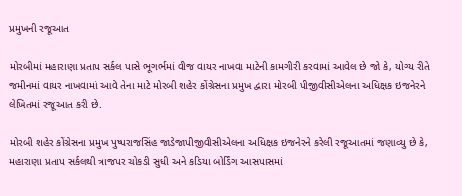પ્રમુખની રજૂઆત

મોરબીમાં મહારાણા પ્રતાપ સર્કલ પાસે ભૂગર્ભમાં વીજ વાયર નાખવા માટેની કામગીરી કરવામાં આવેલ છે જો કે, યોગ્ય રીતે જમીનમાં વાયર નાખવામાં આવે તેના માટે મોરબી શહેર કોંગ્રેસના પ્રમુખ દ્વારા મોરબી પીજીવીસીએલના અધિક્ષક ઇજનેરને લેખિતમાં રજૂઆત કરી છે.

મોરબી શહેર કોંગ્રેસના પ્રમુખ પુષ્પરાજસિંહ જાડેજાપીજીવીસીએલના અધિક્ષક ઇજનેરને કરેલી રજૂઆતમાં જણાવ્યુ છે કે, મહારાણા પ્રતાપ સર્કલથી ત્રાજપર ચોકડી સુધી અને કડિયા બોર્ડિંગ આસપાસમાં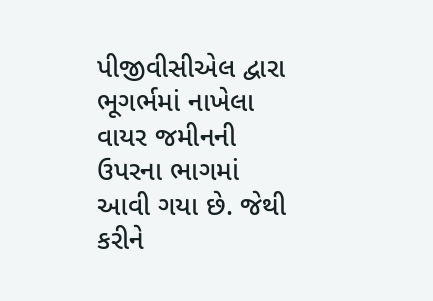પીજીવીસીએલ દ્વારા ભૂગર્ભમાં નાખેલા વાયર જમીનની ઉપરના ભાગમાં આવી ગયા છે. જેથી કરીને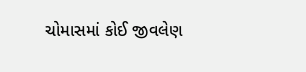ચોમાસમાં કોઈ જીવલેણ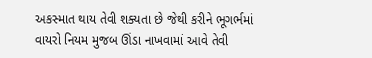અકસ્માત થાય તેવી શક્યતા છે જેથી કરીને ભૂગર્ભમાં વાયરો નિયમ મુજબ ઊંડા નાખવામાં આવે તેવી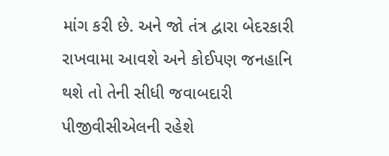માંગ કરી છે. અને જો તંત્ર દ્વારા બેદરકારી રાખવામા આવશે અને કોઈપણ જનહાનિ થશે તો તેની સીધી જવાબદારી પીજીવીસીએલની રહેશે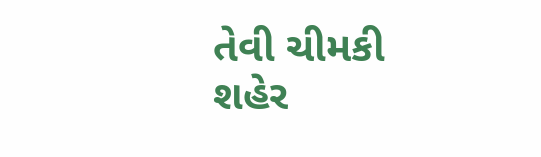તેવી ચીમકી શહેર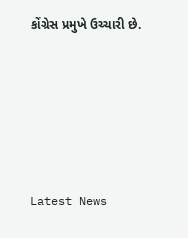કોંગ્રેસ પ્રમુખે ઉચ્ચારી છે.






Latest News